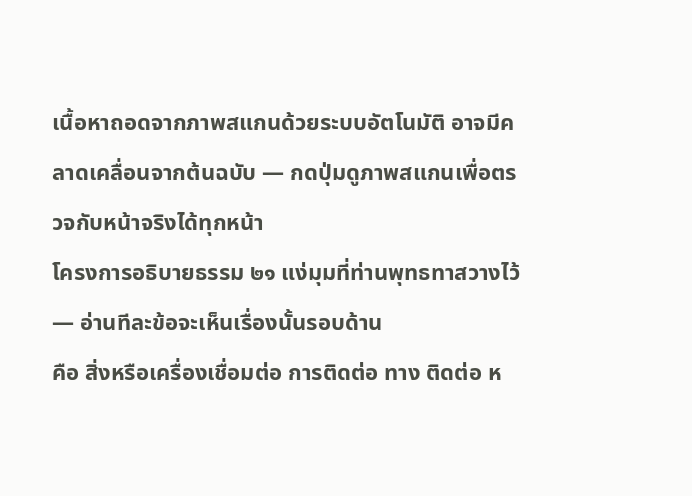เนื้อหาถอดจากภาพสแกนด้วยระบบอัตโนมัติ อาจมีคลาดเคลื่อนจากต้นฉบับ — กดปุ่มดูภาพสแกนเพื่อตรวจกับหน้าจริงได้ทุกหน้า
โครงการอธิบายธรรม ๒๑ แง่มุมที่ท่านพุทธทาสวางไว้ — อ่านทีละข้อจะเห็นเรื่องนั้นรอบด้าน
คือ สิ่งหรือเครื่องเชื่อมต่อ การติดต่อ ทาง ติดต่อ ห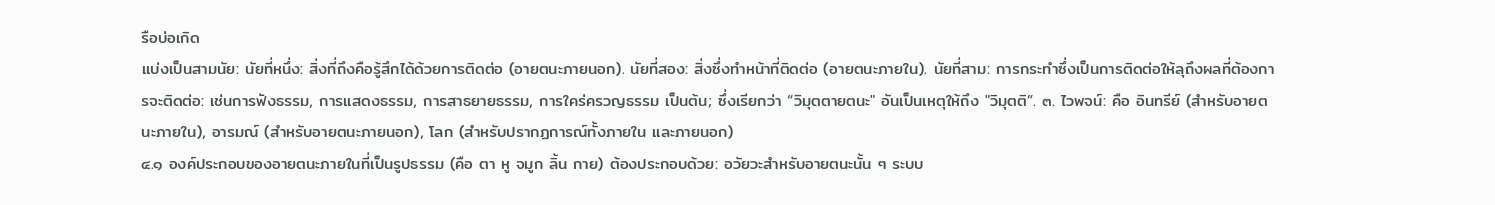รือบ่อเกิด
แบ่งเป็นสามนัย: นัยที่หนึ่ง: สิ่งที่ถึงคือรู้สึกได้ด้วยการติดต่อ (อายตนะภายนอก). นัยที่สอง: สิ่งซึ่งทำหน้าที่ติดต่อ (อายตนะภายใน). นัยที่สาม: การกระทำซึ่งเป็นการติดต่อให้ลุถึงผลที่ต้องการจะติดต่อ: เช่นการฟังธรรม, การแสดงธรรม, การสาธยายธรรม, การใคร่ครวญธรรม เป็นต้น; ซึ่งเรียกว่า “วิมุตตายตนะ" อันเป็นเหตุให้ถึง "วิมุตติ”. ๓. ไวพจน์: คือ อินทรีย์ (สำหรับอายตนะภายใน), อารมณ์ (สำหรับอายตนะภายนอก), โลก (สำหรับปรากฏการณ์ทั้งภายใน และภายนอก)
๔.๑ องค์ประกอบของอายตนะภายในที่เป็นรูปธรรม (คือ ตา หู จมูก ลิ้น กาย) ต้องประกอบด้วย: อวัยวะสำหรับอายตนะนั้น ๆ ระบบ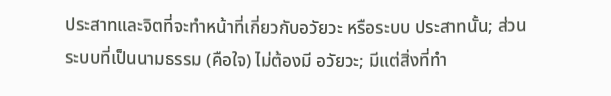ประสาทและจิตที่จะทำหน้าที่เกี่ยวกับอวัยวะ หรือระบบ ประสาทนั้น; ส่วนระบบที่เป็นนามธรรม (คือใจ) ไม่ต้องมี อวัยวะ; มีแต่สิ่งที่ทำ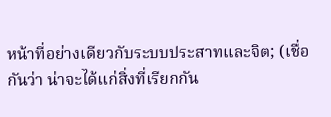หน้าที่อย่างเดียวกับระบบประสาทและจิต; (เชื่อกันว่า น่าจะได้แก่สิ่งที่เรียกกัน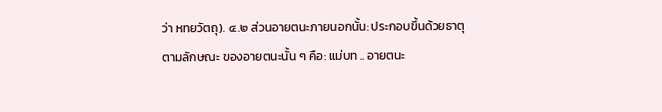ว่า หทยวัตถุ). ๔.๒ ส่วนอายตนะภายนอกนั้น: ประกอบขึ้นด้วยธาตุ ตามลักษณะ ของอายตนะนั้น ๆ คือ: แม่บท .. อายตนะ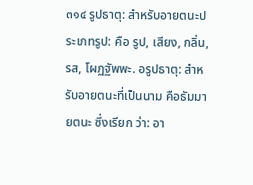๓๑๔ รูปธาตุ: สำหรับอายตนะประเภทรูป: คือ รูป, เสียง, กลิ่น, รส, โผฏฐัพพะ. อรูปธาตุ: สำหรับอายตนะที่เป็นนาม คือธัมมายตนะ ซึ่งเรียก ว่า: อา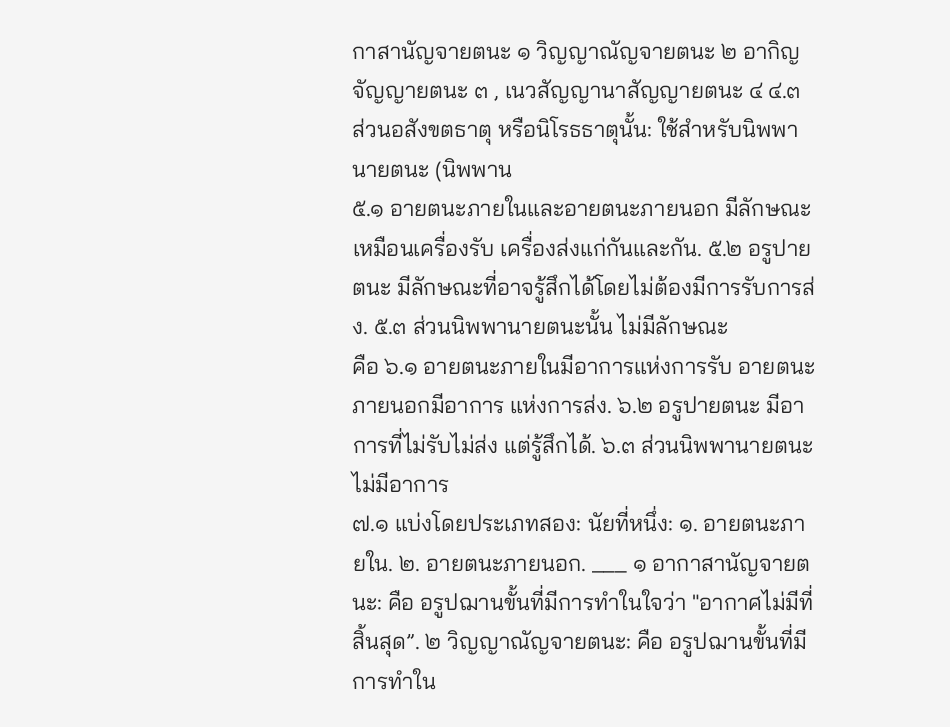กาสานัญจายตนะ ๑ วิญญาณัญจายตนะ ๒ อากิญจัญญายตนะ ๓ , เนวสัญญานาสัญญายตนะ ๔ ๔.๓ ส่วนอสังขตธาตุ หรือนิโรธธาตุนั้น: ใช้สำหรับนิพพานายตนะ (นิพพาน
๕.๑ อายตนะภายในและอายตนะภายนอก มีลักษณะเหมือนเครื่องรับ เครื่องส่งแก่กันและกัน. ๕.๒ อรูปายตนะ มีลักษณะที่อาจรู้สึกได้โดยไม่ต้องมีการรับการส่ง. ๕.๓ ส่วนนิพพานายตนะนั้น ไม่มีลักษณะ
คือ ๖.๑ อายตนะภายในมีอาการแห่งการรับ อายตนะภายนอกมีอาการ แห่งการส่ง. ๖.๒ อรูปายตนะ มีอาการที่ไม่รับไม่ส่ง แต่รู้สึกได้. ๖.๓ ส่วนนิพพานายตนะ ไม่มีอาการ
๗.๑ แบ่งโดยประเภทสอง: นัยที่หนึ่ง: ๑. อายตนะภายใน. ๒. อายตนะภายนอก. ___ ๑ อากาสานัญจายตนะ: คือ อรูปฌานขั้นที่มีการทำในใจว่า "อากาศไม่มีที่สิ้นสุด”. ๒ วิญญาณัญจายตนะ: คือ อรูปฌานขั้นที่มีการทำใน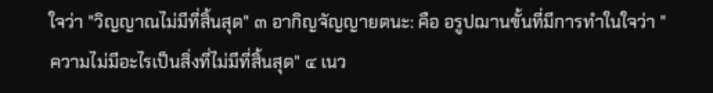ใจว่า "วิญญาณไม่มีที่สิ้นสุด" ๓ อากิญจัญญายตนะ: คือ อรูปฌานขั้นที่มีการทำในใจว่า "ความไม่มีอะไรเป็นสิ่งที่ไม่มีที่สิ้นสุด" ๔ เนว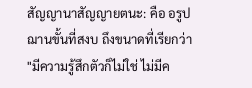สัญญานาสัญญายตนะ: คือ อรูปฌานขั้นที่สงบ ถึงขนาดที่เรียกว่า "มีความรู้สึกตัวก็ไม่ใช่ ไม่มีค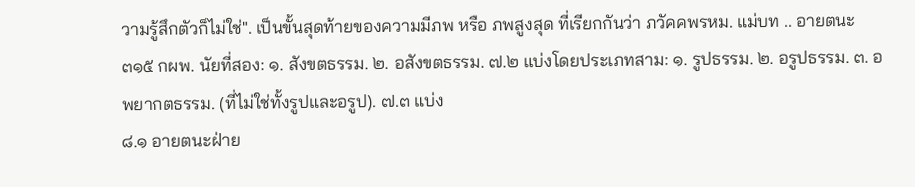วามรู้สึกตัวก็ไม่ใช่". เป็นขั้นสุดท้ายของความมีภพ หรือ ภพสูงสุด ที่เรียกกันว่า ภวัคคพรหม. แม่บท .. อายตนะ ๓๑๕ กผพ. นัยที่สอง: ๑. สังขตธรรม. ๒. อสังขตธรรม. ๗.๒ แบ่งโดยประเภทสาม: ๑. รูปธรรม. ๒. อรูปธรรม. ๓. อพยากตธรรม. (ที่ไม่ใช่ทั้งรูปและอรูป). ๗.๓ แบ่ง
๘.๑ อายตนะฝ่าย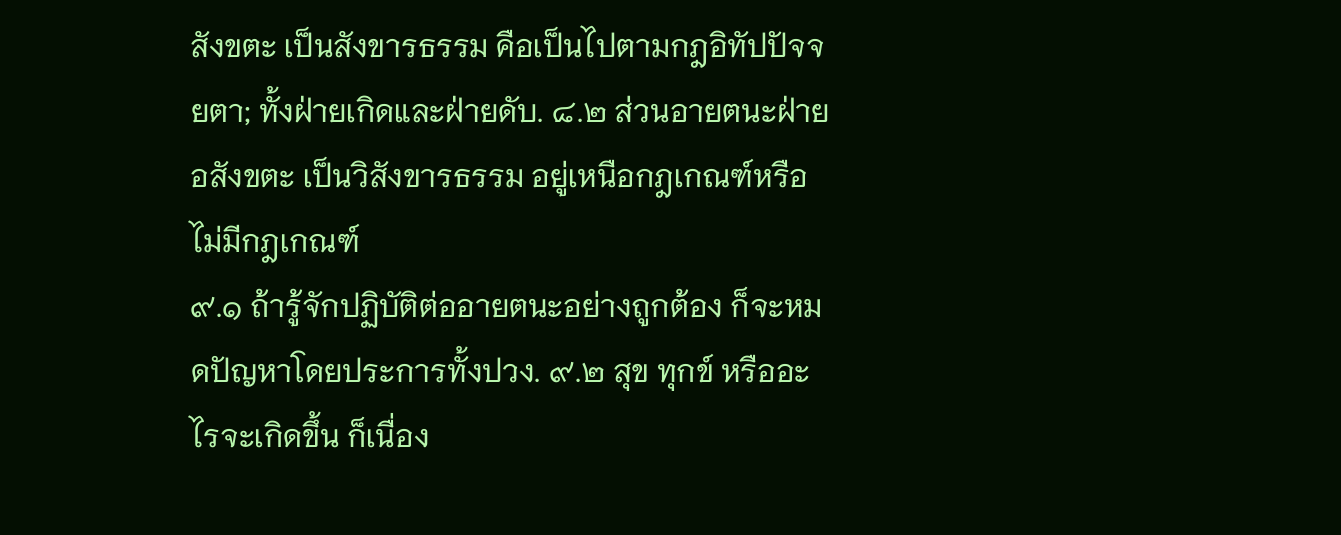สังขตะ เป็นสังขารธรรม คือเป็นไปตามกฎอิทัปปัจจยตา; ทั้งฝ่ายเกิดและฝ่ายดับ. ๘.๒ ส่วนอายตนะฝ่ายอสังขตะ เป็นวิสังขารธรรม อยู่เหนือกฎเกณฑ์หรือไม่มีกฎเกณฑ์
๙.๑ ถ้ารู้จักปฏิบัติต่ออายตนะอย่างถูกต้อง ก็จะหมดปัญหาโดยประการทั้งปวง. ๙.๒ สุข ทุกข์ หรืออะไรจะเกิดขึ้น ก็เนื่อง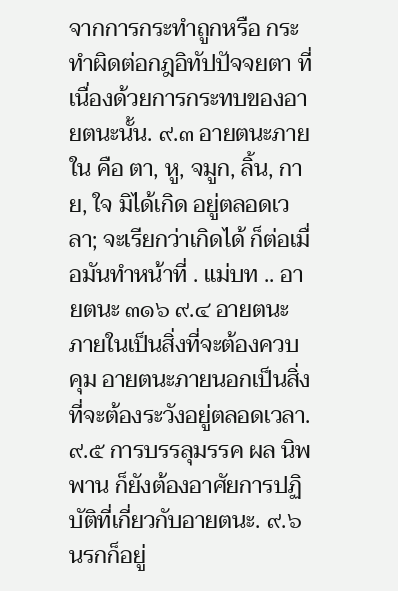จากการกระทำถูกหรือ กระทำผิดต่อกฎอิทัปปัจจยตา ที่เนื่องด้วยการกระทบของอายตนะนั้น. ๙.๓ อายตนะภายใน คือ ตา, หู, จมูก, ลิ้น, กาย, ใจ มิได้เกิด อยู่ตลอดเวลา; จะเรียกว่าเกิดได้ ก็ต่อเมื่อมันทำหน้าที่ . แม่บท .. อายตนะ ๓๑๖ ๙.๔ อายตนะภายในเป็นสิ่งที่จะต้องควบคุม อายตนะภายนอกเป็นสิ่งที่จะต้องระวังอยู่ตลอดเวลา. ๙.๕ การบรรลุมรรค ผล นิพพาน ก็ยังต้องอาศัยการปฏิบัติที่เกี่ยวกับอายตนะ. ๙.๖ นรกก็อยู่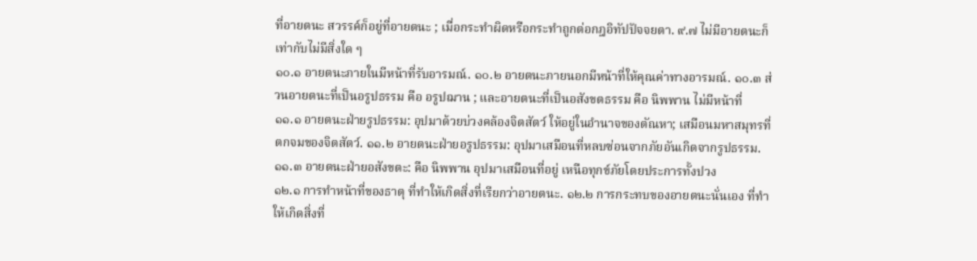ที่อายตนะ สวรรค์ก็อยู่ที่อายตนะ ; เมื่อกระทำผิดหรือกระทำถูกต่อกฎอิทัปปัจจยตา. ๙.๗ ไม่มีอายตนะก็เท่ากับไม่มีสิ่งใด ๆ
๑๐.๑ อายตนะภายในมีหน้าที่รับอารมณ์. ๑๐.๒ อายตนะภายนอกมีหน้าที่ให้คุณค่าทางอารมณ์. ๑๐.๓ ส่วนอายตนะที่เป็นอรูปธรรม คือ อรูปฌาน ; และอายตนะที่เป็นอสังขตธรรม คือ นิพพาน ไม่มีหน้าที่
๑๑.๑ อายตนะฝ่ายรูปธรรม: อุปมาด้วยบ่วงคล้องจิตสัตว์ ให้อยู่ในอำนาจของตัณหา; เสมือนมหาสมุทรที่ตกจมของจิตสัตว์. ๑๑.๒ อายตนะฝ่ายอรูปธรรม: อุปมาเสมือนที่หลบซ่อนจากภัยอันเกิดจากรูปธรรม. ๑๑.๓ อายตนะฝ่ายอสังขตะ: คือ นิพพาน อุปมาเสมือนที่อยู่ เหนือทุกข์ภัยโดยประการทั้งปวง
๑๒.๑ การทำหน้าที่ของธาตุ ที่ทำให้เกิดสิ่งที่เรียกว่าอายตนะ. ๑๒.๒ การกระทบของอายตนะนั่นเอง ที่ทำให้เกิดสิ่งที่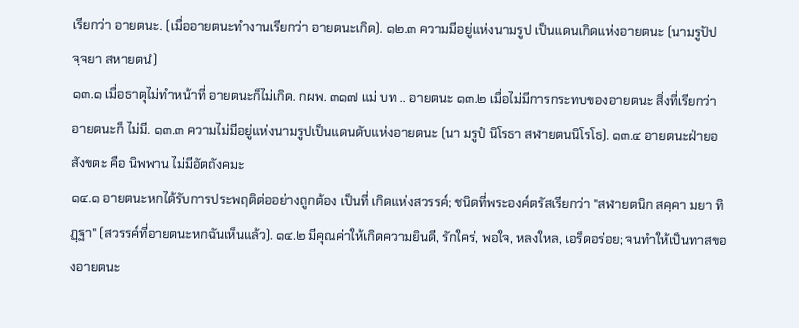เรียกว่า อายตนะ. (เมื่ออายตนะทำงานเรียกว่า อายตนะเกิด). ๑๒.๓ ความมีอยู่แห่งนามรูป เป็นแดนเกิดแห่งอายตนะ (นามรูปัปจฺจยา สหายตน̊)
๑๓.๑ เมื่อธาตุไม่ทำหน้าที่ อายตนะก็ไม่เกิด. กผพ. ๓๑๗ แม่ บท .. อายตนะ ๑๓.๒ เมื่อไม่มีการกระทบของอายตนะ สิ่งที่เรียกว่าอายตนะก็ ไม่มี. ๑๓.๓ ความไม่มีอยู่แห่งนามรูปเป็นแดนดับแห่งอายตนะ (นา มรูปํ นิโรธา สฬายตนนิโรโธ). ๑๓.๔ อายตนะฝ่ายอสังขตะ คือ นิพพาน ไม่มีอัตถังคมะ
๑๔.๑ อายตนะหกได้รับการประพฤติต่ออย่างถูกต้อง เป็นที่ เกิดแห่งสวรรค์; ชนิดที่พระองค์ตรัสเรียกว่า "สฬายตนิก สคฺคา มยา ทิฏฺฐา" (สวรรค์ที่อายตนะหกฉันเห็นแล้ว). ๑๔.๒ มีคุณค่าให้เกิดความยินดี, รักใคร่, พอใจ, หลงใหล, เอร็ดอร่อย; จนทำให้เป็นทาสของอายตนะ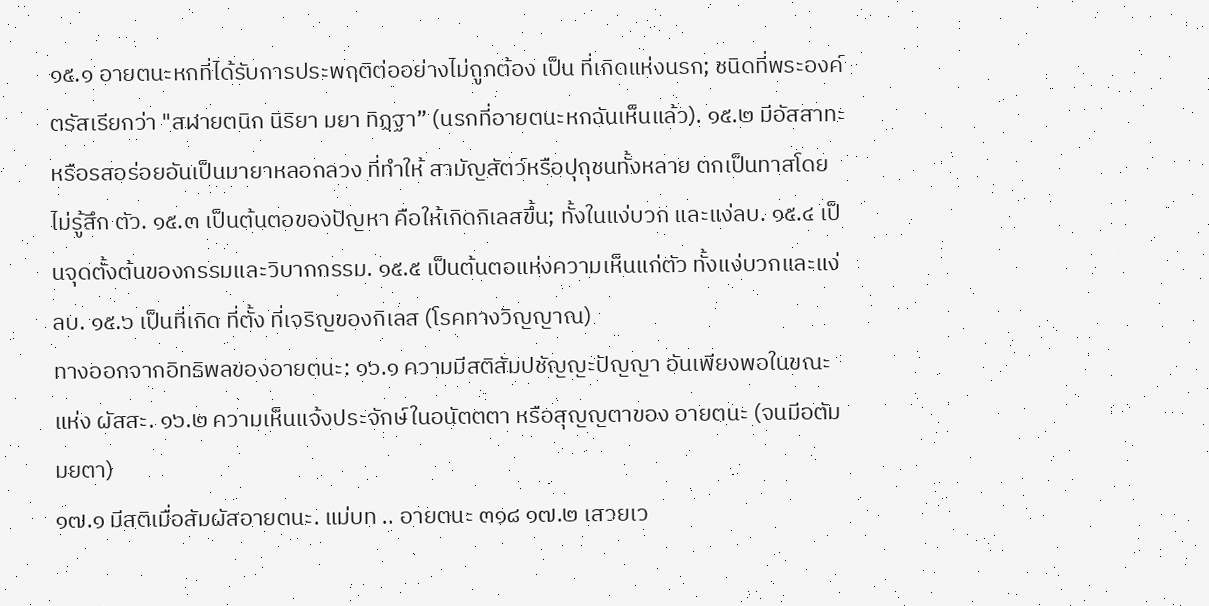๑๕.๑ อายตนะหกที่ได้รับการประพฤติต่ออย่างไม่ถูกต้อง เป็น ที่เกิดแห่งนรก; ชนิดที่พระองค์ตรัสเรียกว่า "สฬายตนิก นิริยา มยา ทิฏฺฐา” (นรกที่อายตนะหกฉันเห็นแล้ว). ๑๕.๒ มีอัสสาทะหรือรสอร่อยอันเป็นมายาหลอกลวง ที่ทำให้ สามัญสัตว์หรือปุถุชนทั้งหลาย ตกเป็นทาสโดยไม่รู้สึก ตัว. ๑๕.๓ เป็นต้นตอของปัญหา คือให้เกิดกิเลสขึ้น; ทั้งในแง่บวก และแง่ลบ. ๑๕.๔ เป็นจุดตั้งต้นของกรรมและวิบากกรรม. ๑๕.๕ เป็นต้นตอแห่งความเห็นแก่ตัว ทั้งแง่บวกและแง่ลบ. ๑๕.๖ เป็นที่เกิด ที่ตั้ง ที่เจริญของกิเลส (โรคทางวิญญาณ)
ทางออกจากอิทธิพลของอายตนะ: ๑๖.๑ ความมีสติสัมปชัญญะปัญญา อันเพียงพอในขณะแห่ง ผัสสะ. ๑๖.๒ ความเห็นแจ้งประจักษ์ในอนัตตตา หรือสุญญตาของ อายตนะ (จนมีอตัมมยตา)
๑๗.๑ มีสติเมื่อสัมผัสอายตนะ. แม่บท .. อายตนะ ๓๑๘ ๑๗.๒ เสวยเว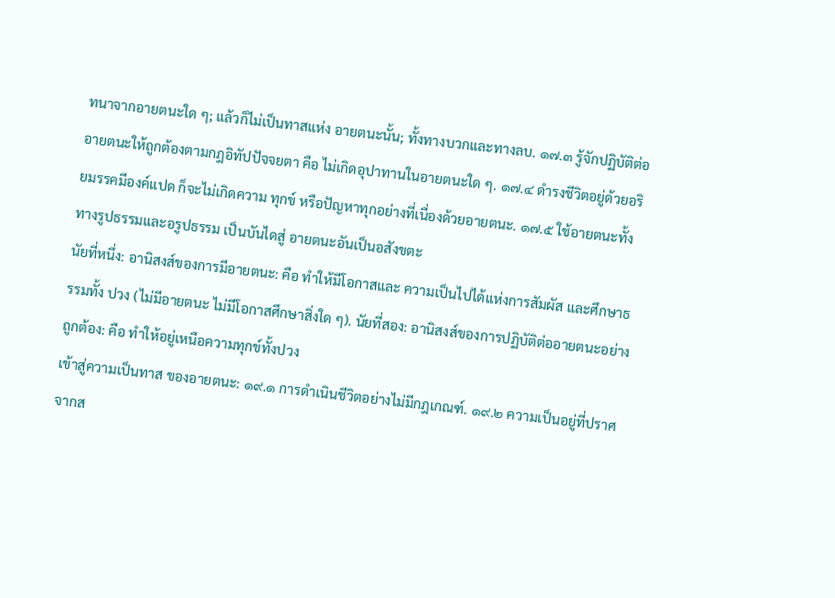ทนาจากอายตนะใด ๆ; แล้วก็ไม่เป็นทาสแห่ง อายตนะนั้น; ทั้งทางบวกและทางลบ. ๑๗.๓ รู้จักปฏิบัติต่ออายตนะให้ถูกต้องตามกฎอิทัปปัจจยตา คือ ไม่เกิดอุปาทานในอายตนะใด ๆ. ๑๗.๔ ดำรงชีวิตอยู่ด้วยอริยมรรคมีองค์แปด ก็จะไม่เกิดความ ทุกข์ หรือปัญหาทุกอย่างที่เนื่องด้วยอายตนะ. ๑๗.๕ ใช้อายตนะทั้งทางรูปธรรมและอรูปธรรม เป็นบันไดสู่ อายตนะอันเป็นอสังขตะ
นัยที่หนึ่ง: อานิสงส์ของการมีอายตนะ: คือ ทำให้มีโอกาสและ ความเป็นไปได้แห่งการสัมผัส และศึกษาธรรมทั้ง ปวง (ไม่มีอายตนะ ไม่มีโอกาสศึกษาสิ่งใด ๆ). นัยที่สอง: อานิสงส์ของการปฏิบัติต่ออายตนะอย่างถูกต้อง: คือ ทำให้อยู่เหนือความทุกข์ทั้งปวง
เข้าสู่ความเป็นทาส ของอายตนะ: ๑๙.๑ การดำเนินชีวิตอย่างไม่มีกฎเกณฑ์. ๑๙.๒ ความเป็นอยู่ที่ปราศจากส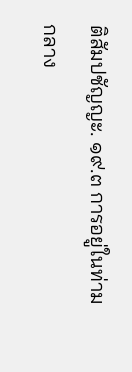ติสัมปชัญญะ. ๑๙.๓ การอยู่ในท่ามกลาง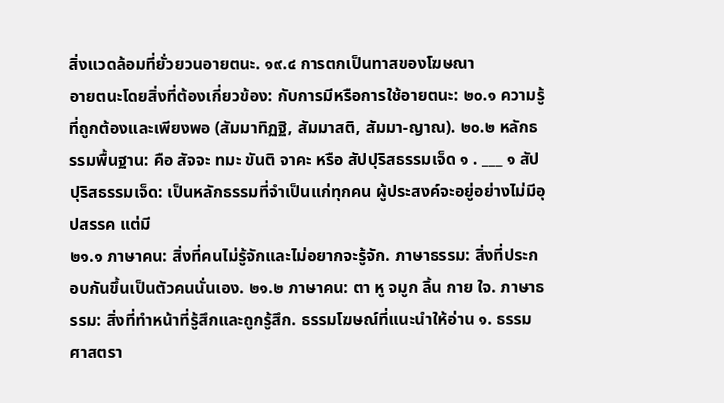สิ่งแวดล้อมที่ยั่วยวนอายตนะ. ๑๙.๔ การตกเป็นทาสของโฆษณา
อายตนะโดยสิ่งที่ต้องเกี่ยวข้อง: กับการมีหรือการใช้อายตนะ: ๒๐.๑ ความรู้ที่ถูกต้องและเพียงพอ (สัมมาทิฏฐิ, สัมมาสติ, สัมมา-ญาณ). ๒๐.๒ หลักธรรมพื้นฐาน: คือ สัจจะ ทมะ ขันติ จาคะ หรือ สัปปุริสธรรมเจ็ด ๑ . ___ ๑ สัปปุริสธรรมเจ็ด: เป็นหลักธรรมที่จำเป็นแก่ทุกคน ผู้ประสงค์จะอยู่อย่างไม่มีอุปสรรค แต่มี
๒๑.๑ ภาษาคน: สิ่งที่คนไม่รู้จักและไม่อยากจะรู้จัก. ภาษาธรรม: สิ่งที่ประกอบกันขึ้นเป็นตัวคนนั่นเอง. ๒๑.๒ ภาษาคน: ตา หู จมูก ลิ้น กาย ใจ. ภาษาธรรม: สิ่งที่ทำหน้าที่รู้สึกและถูกรู้สึก. ธรรมโฆษณ์ที่แนะนำให้อ่าน ๑. ธรรมศาสตรา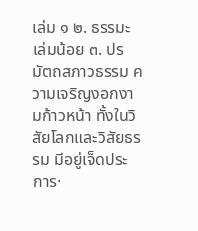เล่ม ๑ ๒. ธรรมะเล่มน้อย ๓. ปรมัตถสภาวธรรม ความเจริญงอกงามก้าวหน้า ทั้งในวิสัยโลกและวิสัยธรรม มีอยู่เจ็ดประการ·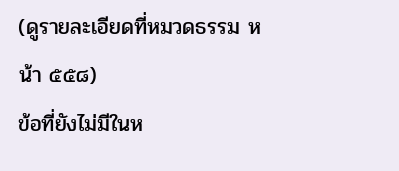(ดูรายละเอียดที่หมวดธรรม หน้า ๕๕๘)
ข้อที่ยังไม่มีในห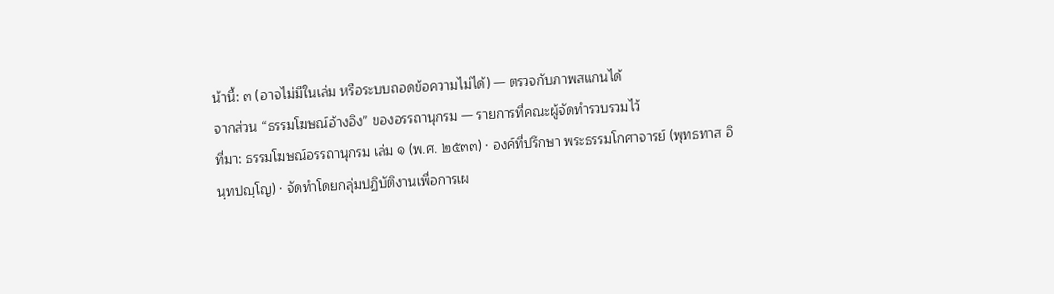น้านี้: ๓ (อาจไม่มีในเล่ม หรือระบบถอดข้อความไม่ได้) — ตรวจกับภาพสแกนได้
จากส่วน “ธรรมโฆษณ์อ้างอิง” ของอรรถานุกรม — รายการที่คณะผู้จัดทำรวบรวมไว้
ที่มา: ธรรมโฆษณ์อรรถานุกรม เล่ม ๑ (พ.ศ. ๒๕๓๓) · องค์ที่ปรึกษา พระธรรมโกศาจารย์ (พุทธทาส อินฺทปญฺโญ) · จัดทำโดยกลุ่มปฏิบัติงานเพื่อการเผ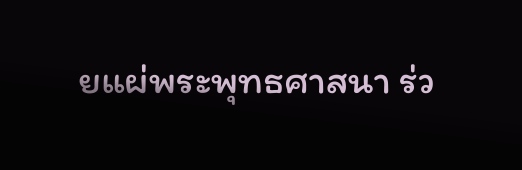ยแผ่พระพุทธศาสนา ร่ว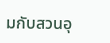มกับสวนอุ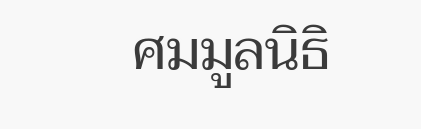ศมมูลนิธิ